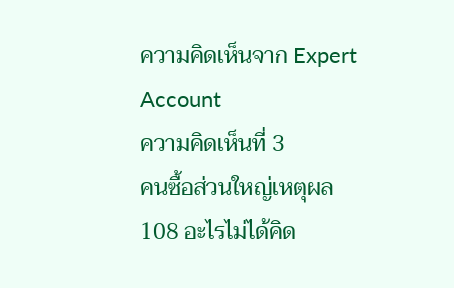ความคิดเห็นจาก Expert Account
ความคิดเห็นที่ 3
คนซื้อส่วนใหญ่เหตุผล 108 อะไรไม่ได้คิด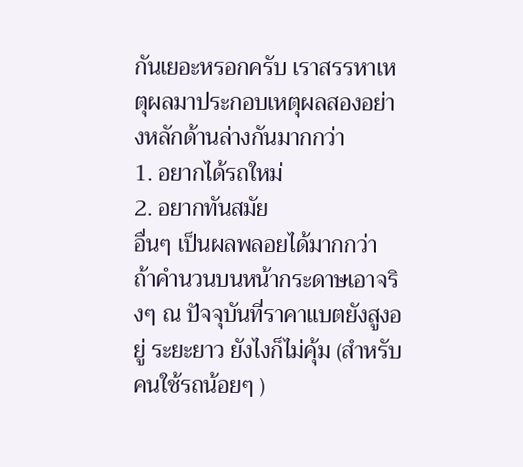กันเยอะหรอกครับ เราสรรหาเหตุผลมาประกอบเหตุผลสองอย่างหลักด้านล่างกันมากกว่า
1. อยากได้รถใหม่
2. อยากทันสมัย
อื่นๆ เป็นผลพลอยได้มากกว่า ถ้าคำนวนบนหน้ากระดาษเอาจริงๆ ณ ปัจจุบันที่ราคาแบตยังสูงอยู่ ระยะยาว ยังไงก็ไม่คุ้ม (สำหรับคนใช้รถน้อยๆ )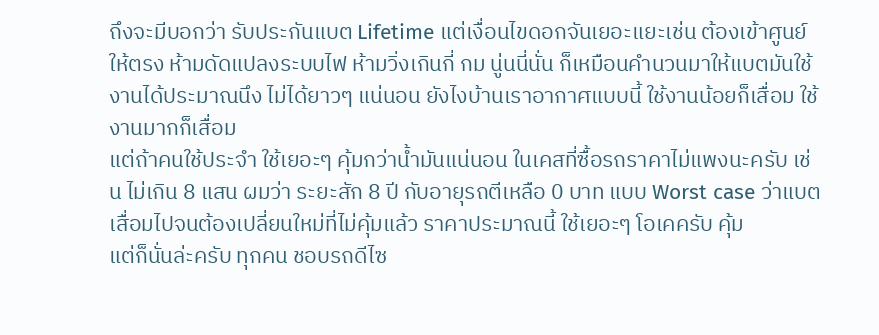ถึงจะมีบอกว่า รับประกันแบต Lifetime แต่เงื่อนไขดอกจันเยอะแยะเช่น ต้องเข้าศูนย์ให้ตรง ห้ามดัดแปลงระบบไฟ ห้ามวิ่งเกินกี่ กม นู่นนี่นั่น ก็เหมือนคำนวนมาให้แบตมันใช้งานได้ประมาณนึง ไม่ได้ยาวๆ แน่นอน ยังไงบ้านเราอากาศแบบนี้ ใช้งานน้อยก็เสื่อม ใช้งานมากก็เสื่อม
แต่ถ้าคนใช้ประจำ ใช้เยอะๆ คุ้มกว่าน้ำมันแน่นอน ในเคสที่ซื้อรถราคาไม่แพงนะครับ เช่น ไม่เกิน 8 แสน ผมว่า ระยะสัก 8 ปี กับอายุรถตีเหลือ 0 บาท แบบ Worst case ว่าแบตเสื่อมไปจนต้องเปลี่ยนใหม่ที่ไม่คุ้มแล้ว ราคาประมาณนี้ ใช้เยอะๆ โอเคครับ คุ้ม
แต่ก็นั่นล่ะครับ ทุกคน ชอบรถดีไซ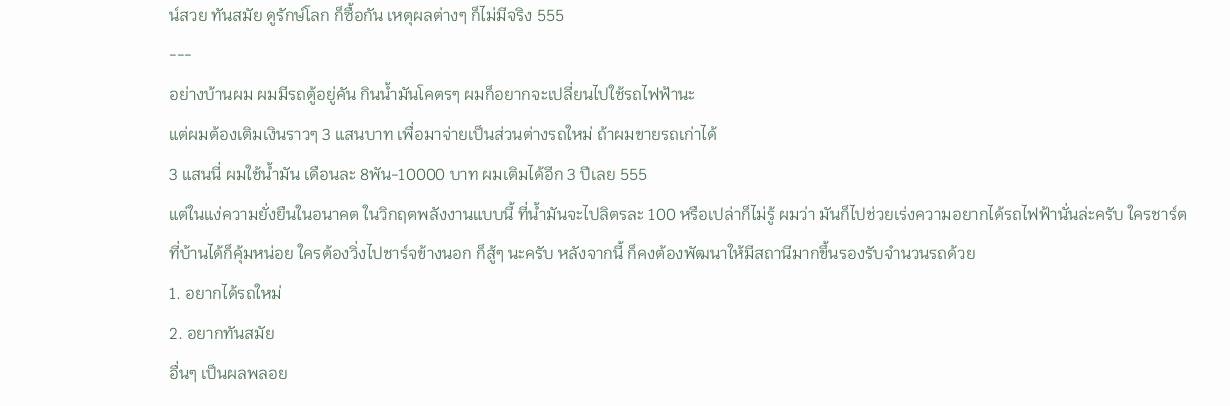น์สวย ทันสมัย ดูรักษ์โลก ก็ซื้อกัน เหตุผลต่างๆ ก็ไม่มีจริง 555
---
อย่างบ้านผม ผมมีรถตู้อยู่คัน กินน้ำมันโคตรๆ ผมก็อยากจะเปลี่ยนไปใช้รถไฟฟ้านะ
แต่ผมต้องเติมเงินราวๆ 3 แสนบาท เพื่อมาจ่ายเป็นส่วนต่างรถใหม่ ถ้าผมขายรถเก่าได้
3 แสนนี่ ผมใช้น้ำมัน เดือนละ 8พัน-10000 บาท ผมเติมได้อีก 3 ปีเลย 555
แต่ในแง่ความยั่งยืนในอนาคต ในวิกฤตพลังงานแบบนี้ ที่น้ำมันจะไปลิตรละ 100 หรือเปล่าก็ไม่รู้ ผมว่า มันก็ไปช่วยเร่งความอยากได้รถไฟฟ้านั่นล่ะครับ ใครชาร์ตที่บ้านได้ก็คุ้มหน่อย ใครต้องวิ่งไปชาร์จข้างนอก ก็สู้ๆ นะครับ หลังจากนี้ ก็คงต้องพัฒนาให้มีสถานีมากขึ้นรองรับจำนวนรถด้วย
1. อยากได้รถใหม่
2. อยากทันสมัย
อื่นๆ เป็นผลพลอย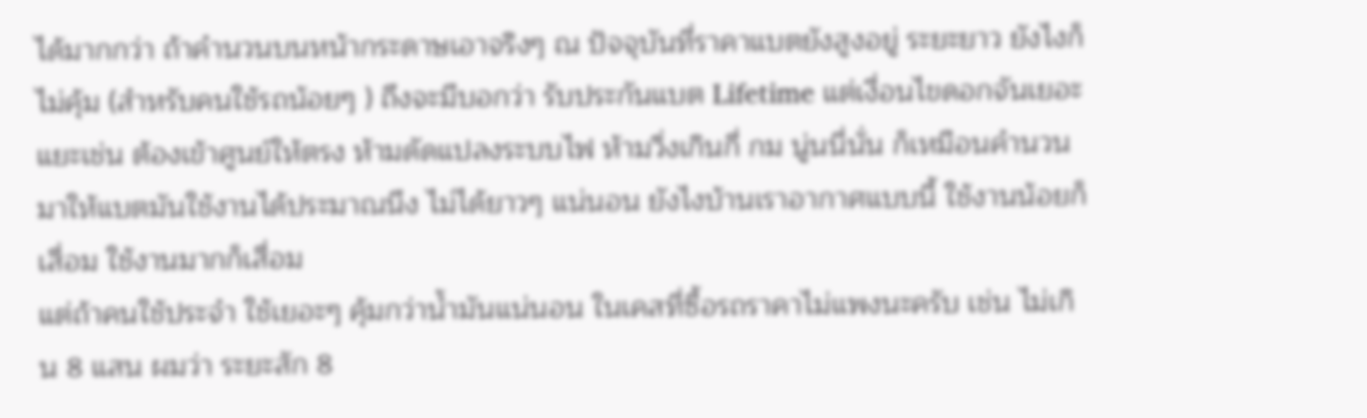ได้มากกว่า ถ้าคำนวนบนหน้ากระดาษเอาจริงๆ ณ ปัจจุบันที่ราคาแบตยังสูงอยู่ ระยะยาว ยังไงก็ไม่คุ้ม (สำหรับคนใช้รถน้อยๆ ) ถึงจะมีบอกว่า รับประกันแบต Lifetime แต่เงื่อนไขดอกจันเยอะแยะเช่น ต้องเข้าศูนย์ให้ตรง ห้ามดัดแปลงระบบไฟ ห้ามวิ่งเกินกี่ กม นู่นนี่นั่น ก็เหมือนคำนวนมาให้แบตมันใช้งานได้ประมาณนึง ไม่ได้ยาวๆ แน่นอน ยังไงบ้านเราอากาศแบบนี้ ใช้งานน้อยก็เสื่อม ใช้งานมากก็เสื่อม
แต่ถ้าคนใช้ประจำ ใช้เยอะๆ คุ้มกว่าน้ำมันแน่นอน ในเคสที่ซื้อรถราคาไม่แพงนะครับ เช่น ไม่เกิน 8 แสน ผมว่า ระยะสัก 8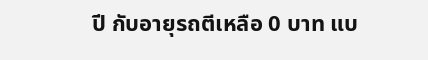ปี กับอายุรถตีเหลือ 0 บาท แบ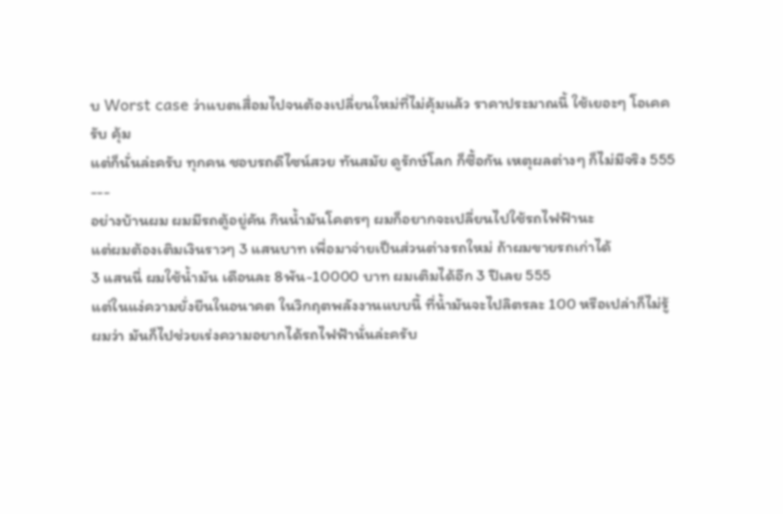บ Worst case ว่าแบตเสื่อมไปจนต้องเปลี่ยนใหม่ที่ไม่คุ้มแล้ว ราคาประมาณนี้ ใช้เยอะๆ โอเคครับ คุ้ม
แต่ก็นั่นล่ะครับ ทุกคน ชอบรถดีไซน์สวย ทันสมัย ดูรักษ์โลก ก็ซื้อกัน เหตุผลต่างๆ ก็ไม่มีจริง 555
---
อย่างบ้านผม ผมมีรถตู้อยู่คัน กินน้ำมันโคตรๆ ผมก็อยากจะเปลี่ยนไปใช้รถไฟฟ้านะ
แต่ผมต้องเติมเงินราวๆ 3 แสนบาท เพื่อมาจ่ายเป็นส่วนต่างรถใหม่ ถ้าผมขายรถเก่าได้
3 แสนนี่ ผมใช้น้ำมัน เดือนละ 8พัน-10000 บาท ผมเติมได้อีก 3 ปีเลย 555
แต่ในแง่ความยั่งยืนในอนาคต ในวิกฤตพลังงานแบบนี้ ที่น้ำมันจะไปลิตรละ 100 หรือเปล่าก็ไม่รู้ ผมว่า มันก็ไปช่วยเร่งความอยากได้รถไฟฟ้านั่นล่ะครับ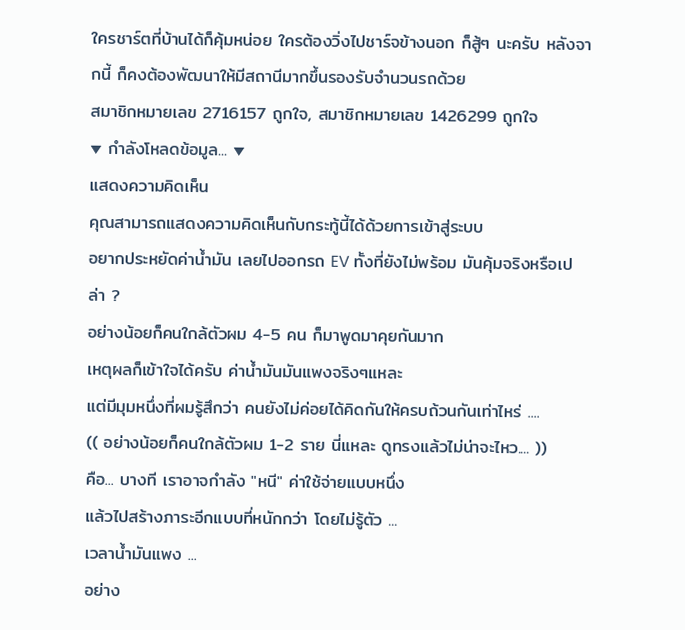ใครชาร์ตที่บ้านได้ก็คุ้มหน่อย ใครต้องวิ่งไปชาร์จข้างนอก ก็สู้ๆ นะครับ หลังจากนี้ ก็คงต้องพัฒนาให้มีสถานีมากขึ้นรองรับจำนวนรถด้วย
สมาชิกหมายเลข 2716157 ถูกใจ, สมาชิกหมายเลข 1426299 ถูกใจ
▼ กำลังโหลดข้อมูล... ▼
แสดงความคิดเห็น
คุณสามารถแสดงความคิดเห็นกับกระทู้นี้ได้ด้วยการเข้าสู่ระบบ
อยากประหยัดค่าน้ำมัน เลยไปออกรถ EV ทั้งที่ยังไม่พร้อม มันคุ้มจริงหรือเปล่า ?
อย่างน้อยก็คนใกล้ตัวผม 4-5 คน ก็มาพูดมาคุยกันมาก
เหตุผลก็เข้าใจได้ครับ ค่าน้ำมันมันแพงจริงๆแหละ
แต่มีมุมหนึ่งที่ผมรู้สึกว่า คนยังไม่ค่อยได้คิดกันให้ครบถ้วนกันเท่าไหร่ ....
(( อย่างน้อยก็คนใกล้ตัวผม 1-2 ราย นี่แหละ ดูทรงแล้วไม่น่าจะไหว.... ))
คือ... บางที เราอาจกำลัง "หนี" ค่าใช้จ่ายแบบหนึ่ง
แล้วไปสร้างภาระอีกแบบที่หนักกว่า โดยไม่รู้ตัว ...
เวลาน้ำมันแพง ...
อย่าง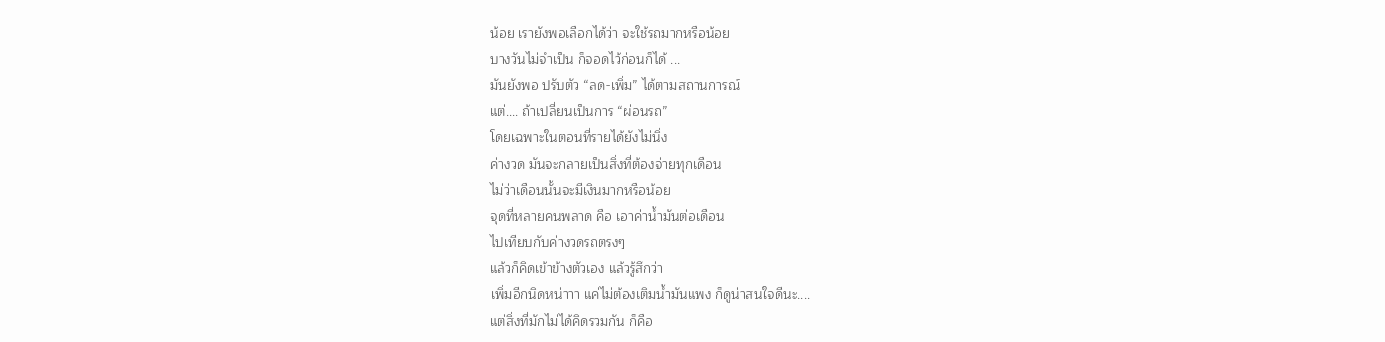น้อย เรายังพอเลือกได้ว่า จะใช้รถมากหรือน้อย
บางวันไม่จำเป็น ก็จอดไว้ก่อนก็ได้ ...
มันยังพอ ปรับตัว “ลด-เพิ่ม” ได้ตามสถานการณ์
แต่.... ถ้าเปลี่ยนเป็นการ “ผ่อนรถ”
โดยเฉพาะในตอนที่รายได้ยังไม่นิ่ง
ค่างวด มันจะกลายเป็นสิ่งที่ต้องจ่ายทุกเดือน
ไม่ว่าเดือนนั้นจะมีเงินมากหรือน้อย
จุดที่หลายคนพลาด คือ เอาค่าน้ำมันต่อเดือน
ไปเทียบกับค่างวดรถตรงๆ
แล้วก็คิดเข้าข้างตัวเอง แล้วรู้สึกว่า
เพิ่มอีกนิดหน่าาา แค่ไม่ต้องเติมน้ำมันแพง ก็ดูน่าสนใจดีนะ....
แต่สิ่งที่มักไม่ได้คิดรวมกัน ก็คือ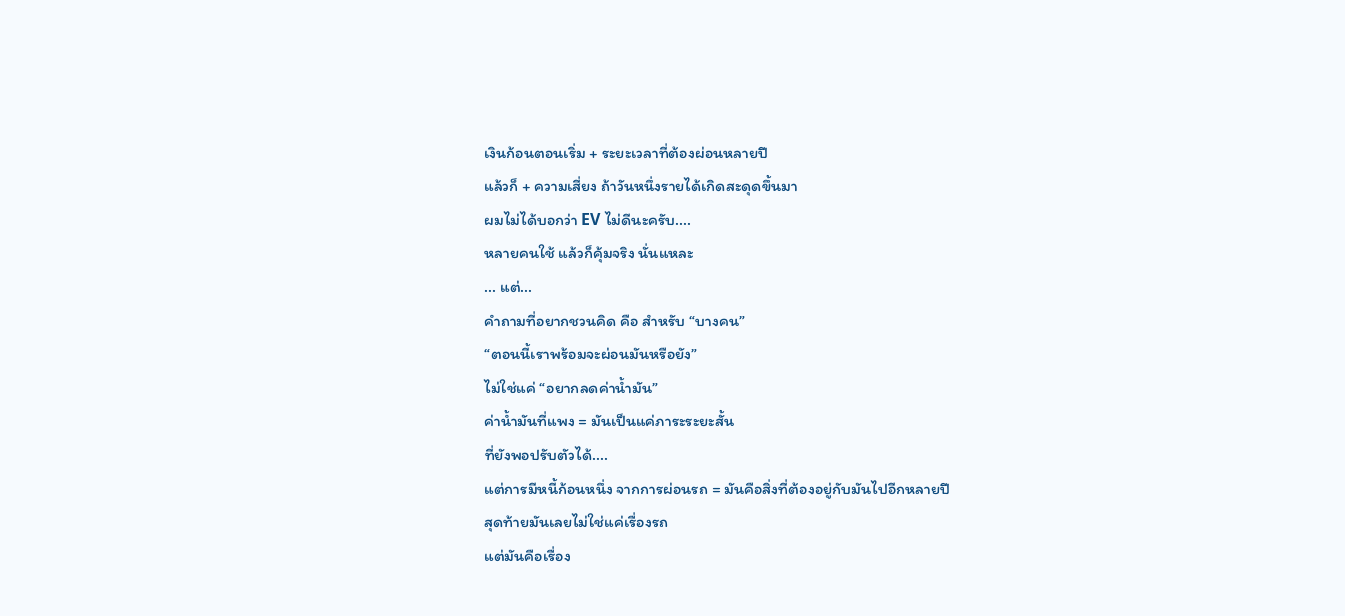เงินก้อนตอนเริ่ม + ระยะเวลาที่ต้องผ่อนหลายปี
แล้วก็ + ความเสี่ยง ถ้าวันหนึ่งรายได้เกิดสะดุดขึ้นมา
ผมไม่ได้บอกว่า EV ไม่ดีนะครับ....
หลายคนใช้ แล้วก็คุ้มจริง นั่นแหละ
... แต่...
คำถามที่อยากชวนคิด คือ สำหรับ “บางคน”
“ตอนนี้เราพร้อมจะผ่อนมันหรือยัง”
ไม่ใช่แค่ “อยากลดค่าน้ำมัน”
ค่าน้ำมันที่แพง = มันเป็นแค่ภาระระยะสั้น
ที่ยังพอปรับตัวได้....
แต่การมีหนี้ก้อนหนึ่ง จากการผ่อนรถ = มันคือสิ่งที่ต้องอยู่กับมันไปอีกหลายปี
สุดท้ายมันเลยไม่ใช่แค่เรื่องรถ
แต่มันคือเรื่อง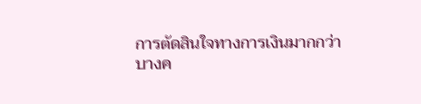การตัดสินใจทางการเงินมากกว่า
บางค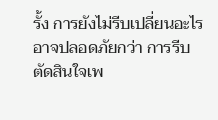รั้ง การยังไม่รีบเปลี่ยนอะไร
อาจปลอดภัยกว่า การรีบตัดสินใจเพ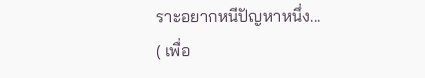ราะอยากหนีปัญหาหนึ่ง...
( เพื่อ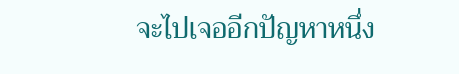จะไปเจออีกปัญหาหนึ่ง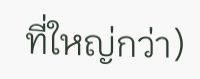ที่ใหญ่กว่า)